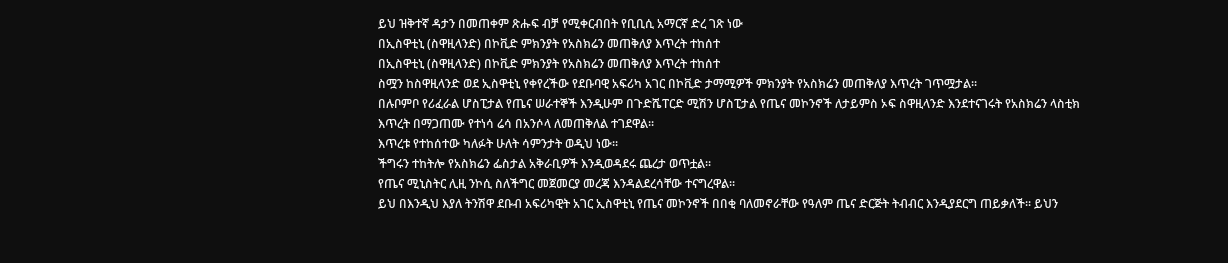ይህ ዝቅተኛ ዳታን በመጠቀም ጽሑፍ ብቻ የሚቀርብበት የቢቢሲ አማርኛ ድረ ገጽ ነው
በኢስዋቲኒ (ስዋዚላንድ) በኮቪድ ምክንያት የአስክሬን መጠቅለያ እጥረት ተከሰተ
በኢስዋቲኒ (ስዋዚላንድ) በኮቪድ ምክንያት የአስክሬን መጠቅለያ እጥረት ተከሰተ
ስሟን ከስዋዚላንድ ወደ ኢስዋቲኒ የቀየረችው የደቡባዊ አፍሪካ አገር በኮቪድ ታማሚዎች ምክንያት የአስክሬን መጠቅለያ እጥረት ገጥሟታል፡፡
በሉቦምቦ የሪፈራል ሆስፒታል የጤና ሠራተኞች እንዲሁም በጉድሼፐርድ ሚሽን ሆስፒታል የጤና መኮንኖች ለታይምስ ኦፍ ስዋዚላንድ እንደተናገሩት የአስክሬን ላስቲክ እጥረት በማጋጠሙ የተነሳ ሬሳ በአንሶላ ለመጠቅለል ተገደዋል፡፡
እጥረቱ የተከሰተው ካለፉት ሁለት ሳምንታት ወዲህ ነው፡፡
ችግሩን ተከትሎ የአስክሬን ፌስታል አቅራቢዎች እንዲወዳደሩ ጨረታ ወጥቷል፡፡
የጤና ሚኒስትር ሊዚ ንኮሲ ስለችግር መጀመርያ መረጃ እንዳልደረሳቸው ተናግረዋል፡፡
ይህ በእንዲህ እያለ ትንሽዋ ደቡብ አፍሪካዊት አገር ኢስዋቲኒ የጤና መኮንኖች በበቂ ባለመኖራቸው የዓለም ጤና ድርጅት ትብብር እንዲያደርግ ጠይቃለች፡፡ ይህን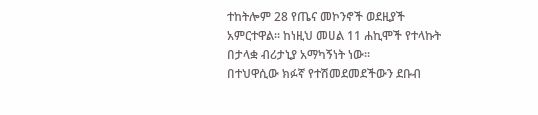ተከትሎም 28 የጤና መኮንኖች ወደዚያች አምርተዋል፡፡ ከነዚህ መሀል 11 ሐኪሞች የተላኩት በታላቋ ብሪታኒያ አማካኝነት ነው፡፡
በተህዋሲው ክፉኛ የተሽመደመደችውን ደቡብ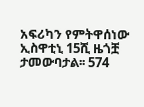አፍሪካን የምትዋሰነው ኢስዋቲኒ 15ሺ ዜጎቿ ታመውባታል፡፡ 574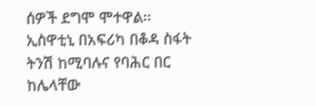ሰዎች ደግሞ ሞተዋል፡፡
ኢስዋቲኒ በአፍሪካ በቆዳ ስፋት ትንሽ ከሚባሉና የባሕር በር ከሌላቸው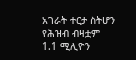አገራት ተርታ ስትሆን የሕዝብ ብዛቷም 1.1 ሚሊዮን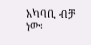አካባቢ ብቻ ነው፡